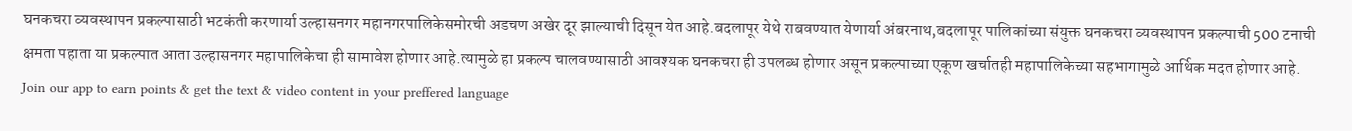घनकचरा व्यवस्थापन प्रकल्पासाठी भटकंती करणार्या उल्हासनगर महानगरपालिकेसमोरची अडचण अखेर दूर झाल्याची दिसून येत आहे.बदलापूर येथे राबवण्यात येणार्या अंबरनाथ,बदलापूर पालिकांच्या संयुक्त घनकचरा व्यवस्थापन प्रकल्पाची 500 टनाची क्षमता पहाता या प्रकल्पात आता उल्हासनगर महापालिकेचा ही सामावेश होणार आहे.त्यामुळे हा प्रकल्प चालवण्यासाठी आवश्यक घनकचरा ही उपलब्ध होणार असून प्रकल्पाच्या एकूण खर्चातही महापालिकेच्या सहभागामुळे आर्थिक मदत होणार आहे.
Join our app to earn points & get the text & video content in your preffered language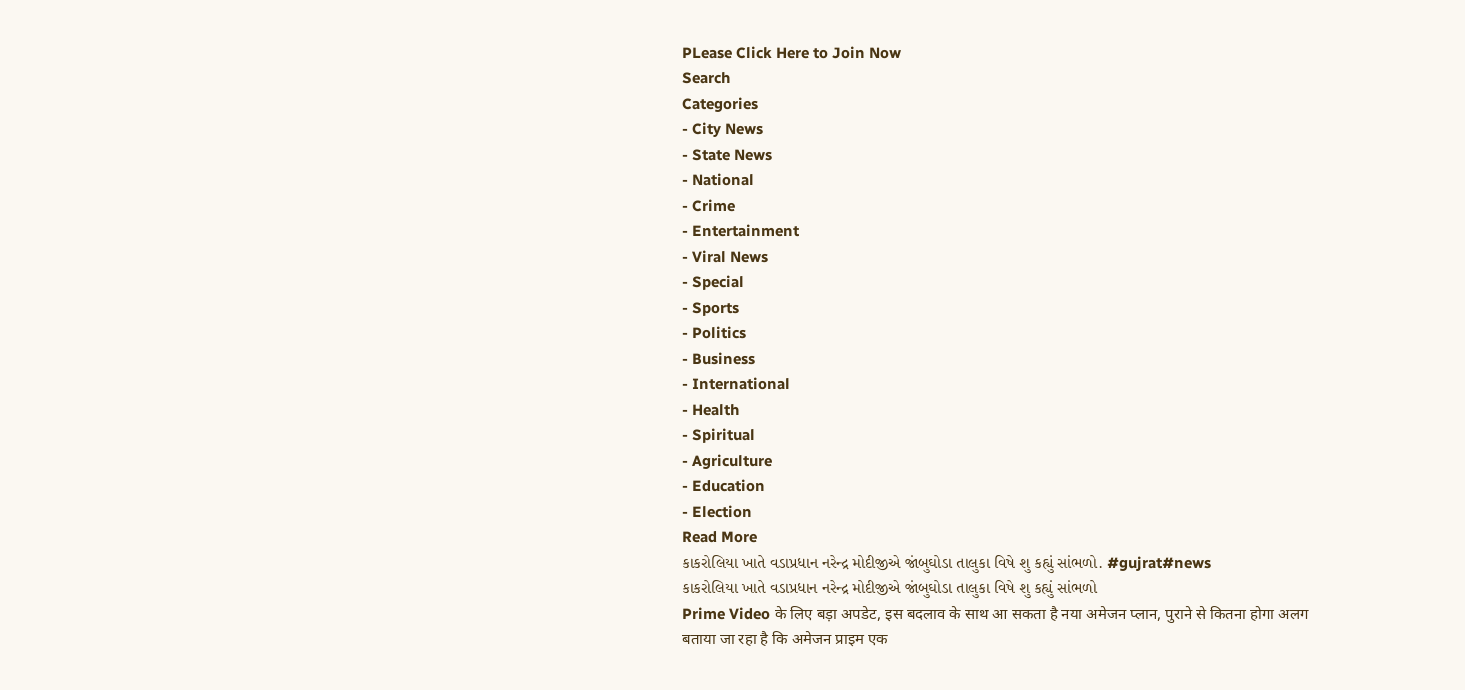PLease Click Here to Join Now
Search
Categories
- City News
- State News
- National
- Crime
- Entertainment
- Viral News
- Special
- Sports
- Politics
- Business
- International
- Health
- Spiritual
- Agriculture
- Education
- Election
Read More
કાકરોલિયા ખાતે વડાપ્રધાન નરેન્દ્ર મોદીજીએ જાંબુઘોડા તાલુકા વિષે શુ કહ્યું સાંભળો. #gujrat#news
કાકરોલિયા ખાતે વડાપ્રધાન નરેન્દ્ર મોદીજીએ જાંબુઘોડા તાલુકા વિષે શુ કહ્યું સાંભળો
Prime Video के लिए बड़ा अपडेट, इस बदलाव के साथ आ सकता है नया अमेजन प्लान, पुराने से कितना होगा अलग
बताया जा रहा है कि अमेजन प्राइम एक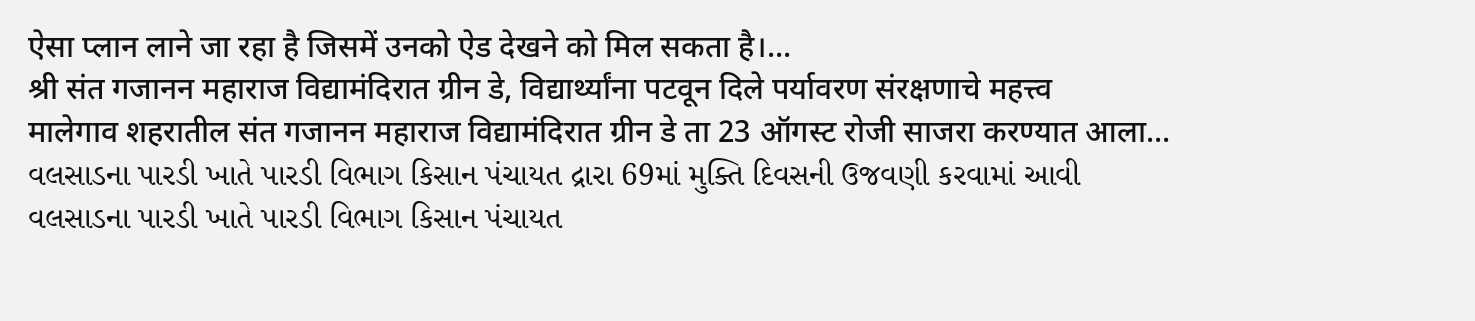ऐसा प्लान लाने जा रहा है जिसमें उनको ऐड देखने को मिल सकता है।...
श्री संत गजानन महाराज विद्यामंदिरात ग्रीन डे, विद्यार्थ्यांना पटवून दिले पर्यावरण संरक्षणाचे महत्त्व
मालेगाव शहरातील संत गजानन महाराज विद्यामंदिरात ग्रीन डे ता 23 ऑगस्ट रोजी साजरा करण्यात आला...
વલસાડના પારડી ખાતે પારડી વિભાગ કિસાન પંચાયત દ્રારા 69માં મુક્તિ દિવસની ઉજવણી કરવામાં આવી
વલસાડના પારડી ખાતે પારડી વિભાગ કિસાન પંચાયત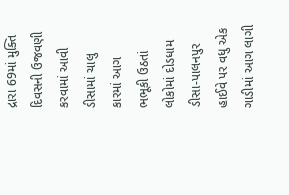દ્રારા 69માં મુક્તિ દિવસની ઉજવણી કરવામાં આવી
ડીસામાં ચાલુ કારમાં આગ ભભૂકી ઉઠતાં લોકોમાં દોડધામ
ડીસા-પાલનપુર હાઈવે પર વધુ એક ગાડીમાં આગ લાગી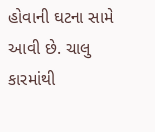હોવાની ઘટના સામે આવી છે. ચાલુ કારમાંથી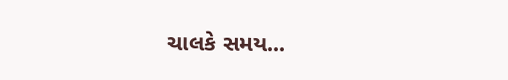ચાલકે સમય...